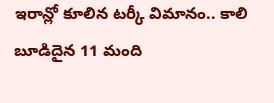ఇరాన్లో కూలిన టర్కీ విమానం.. కాలి బూడిదైన 11 మంది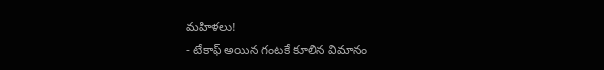మహిళలు!
- టేకాఫ్ అయిన గంటకే కూలిన విమానం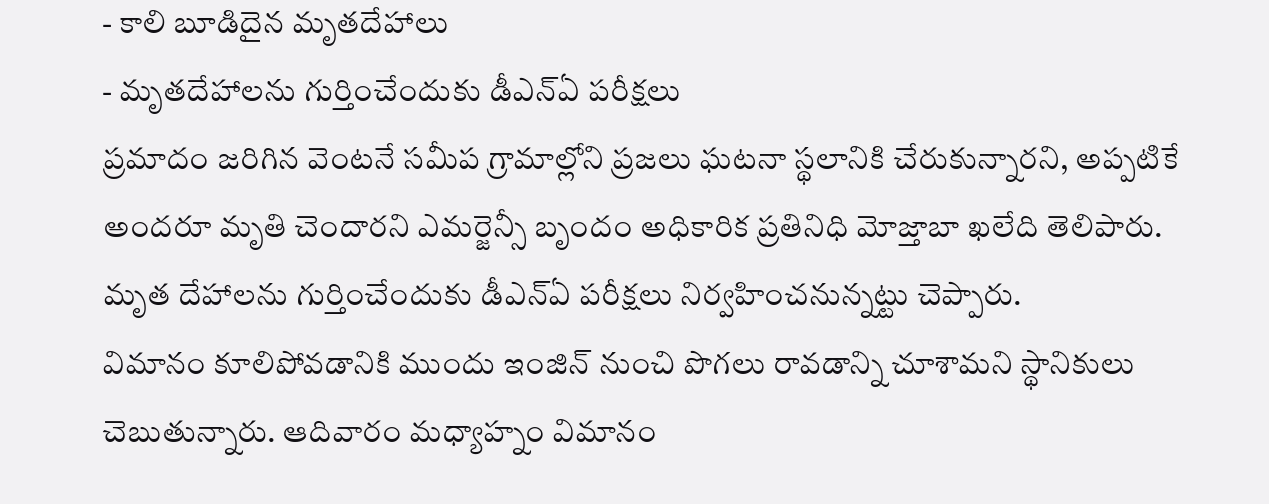- కాలి బూడిదైన మృతదేహాలు
- మృతదేహాలను గుర్తించేందుకు డీఎన్ఏ పరీక్షలు
ప్రమాదం జరిగిన వెంటనే సమీప గ్రామాల్లోని ప్రజలు ఘటనా స్థలానికి చేరుకున్నారని, అప్పటికే అందరూ మృతి చెందారని ఎమర్జెన్సీ బృందం అధికారిక ప్రతినిధి మోజ్తాబా ఖలేది తెలిపారు. మృత దేహాలను గుర్తించేందుకు డీఎన్ఏ పరీక్షలు నిర్వహించనున్నట్టు చెప్పారు.
విమానం కూలిపోవడానికి ముందు ఇంజిన్ నుంచి పొగలు రావడాన్ని చూశామని స్థానికులు చెబుతున్నారు. ఆదివారం మధ్యాహ్నం విమానం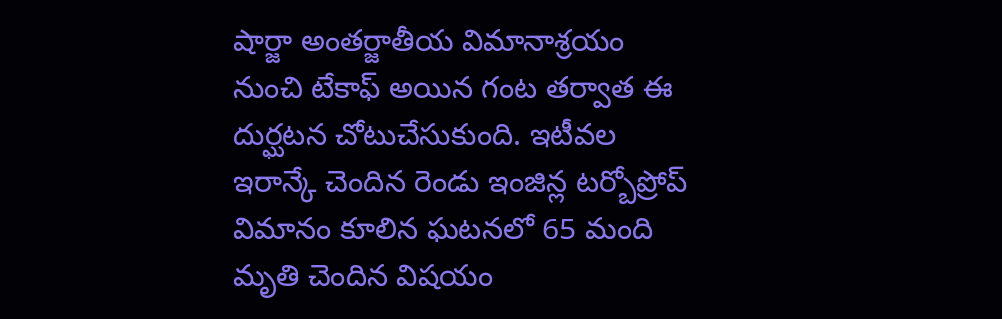షార్జా అంతర్జాతీయ విమానాశ్రయం నుంచి టేకాఫ్ అయిన గంట తర్వాత ఈ దుర్ఘటన చోటుచేసుకుంది. ఇటీవల ఇరాన్కే చెందిన రెండు ఇంజిన్ల టర్బోప్రోప్ విమానం కూలిన ఘటనలో 65 మంది మృతి చెందిన విషయం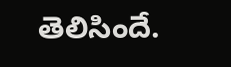తెలిసిందే.